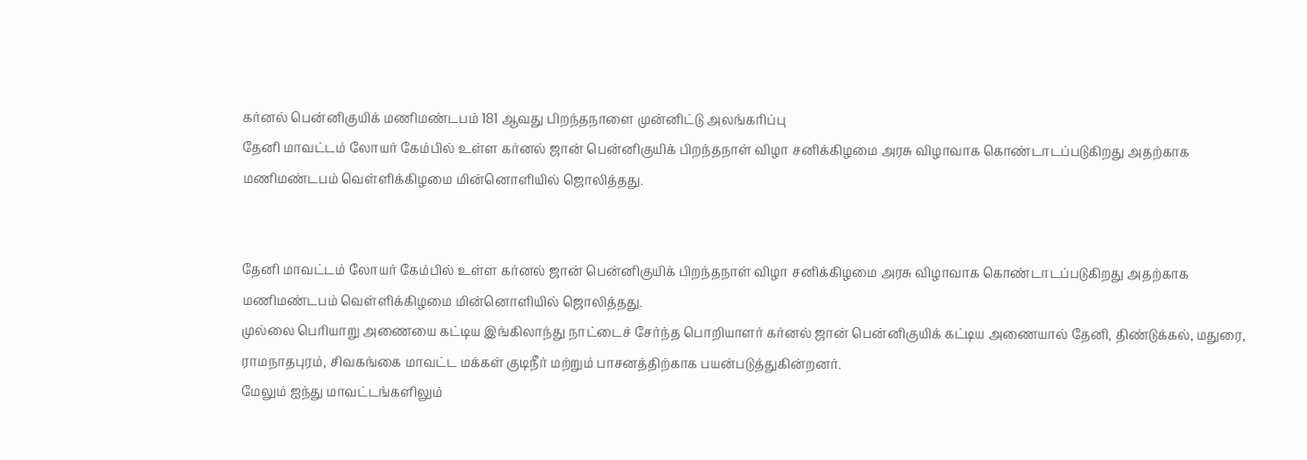கர்னல் பென்னிகுயிக் மணிமண்டபம் 181 ஆவது பிறந்தநாளை முன்னிட்டு அலங்கரிப்பு
தேனி மாவட்டம் லோயர் கேம்பில் உள்ள கர்னல் ஜான் பென்னிகுயிக் பிறந்தநாள் விழா சனிக்கிழமை அரசு விழாவாக கொண்டாடப்படுகிறது அதற்காக மணிமண்டபம் வெள்ளிக்கிழமை மின்னொளியில் ஜொலித்தது.


தேனி மாவட்டம் லோயர் கேம்பில் உள்ள கர்னல் ஜான் பென்னிகுயிக் பிறந்தநாள் விழா சனிக்கிழமை அரசு விழாவாக கொண்டாடப்படுகிறது அதற்காக மணிமண்டபம் வெள்ளிக்கிழமை மின்னொளியில் ஜொலித்தது.
முல்லை பெரியாறு அணையை கட்டிய இங்கிலாந்து நாட்டைச் சேர்ந்த பொறியாளர் கர்னல் ஜான் பென்னிகுயிக் கட்டிய அணையால் தேனி, திண்டுக்கல், மதுரை, ராமநாதபுரம், சிவகங்கை மாவட்ட மக்கள் குடிநீர் மற்றும் பாசனத்திற்காக பயன்படுத்துகின்றனர்.
மேலும் ஐந்து மாவட்டங்களிலும்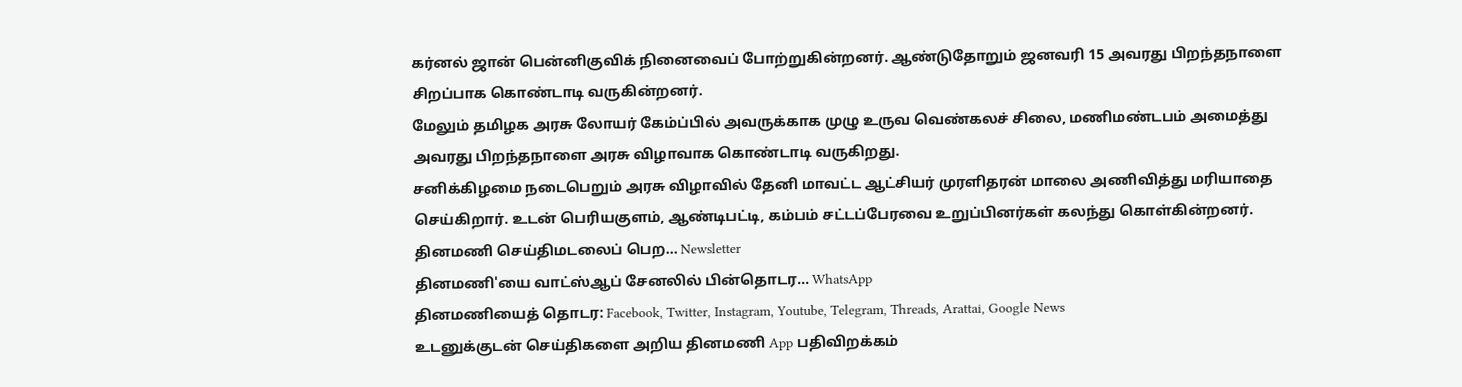கர்னல் ஜான் பென்னிகுவிக் நினைவைப் போற்றுகின்றனர். ஆண்டுதோறும் ஜனவரி 15 அவரது பிறந்தநாளை சிறப்பாக கொண்டாடி வருகின்றனர்.
மேலும் தமிழக அரசு லோயர் கேம்ப்பில் அவருக்காக முழு உருவ வெண்கலச் சிலை, மணிமண்டபம் அமைத்து அவரது பிறந்தநாளை அரசு விழாவாக கொண்டாடி வருகிறது.
சனிக்கிழமை நடைபெறும் அரசு விழாவில் தேனி மாவட்ட ஆட்சியர் முரளிதரன் மாலை அணிவித்து மரியாதை செய்கிறார். உடன் பெரியகுளம், ஆண்டிபட்டி, கம்பம் சட்டப்பேரவை உறுப்பினர்கள் கலந்து கொள்கின்றனர்.
தினமணி செய்திமடலைப் பெற... Newsletter
தினமணி'யை வாட்ஸ்ஆப் சேனலில் பின்தொடர... WhatsApp
தினமணியைத் தொடர: Facebook, Twitter, Instagram, Youtube, Telegram, Threads, Arattai, Google News
உடனுக்குடன் செய்திகளை அறிய தினமணி App பதிவிறக்கம்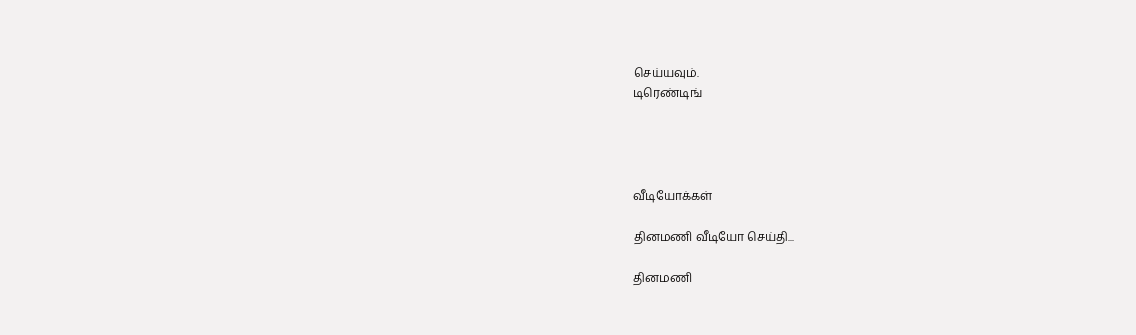செய்யவும்.
டிரெண்டிங்




வீடியோக்கள்

தினமணி வீடியோ செய்தி...

தினமணி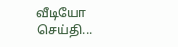வீடியோ செய்தி...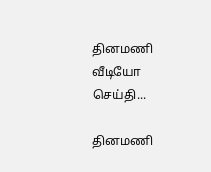தினமணி வீடியோ செய்தி...

தினமணி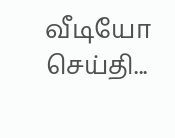வீடியோ செய்தி...